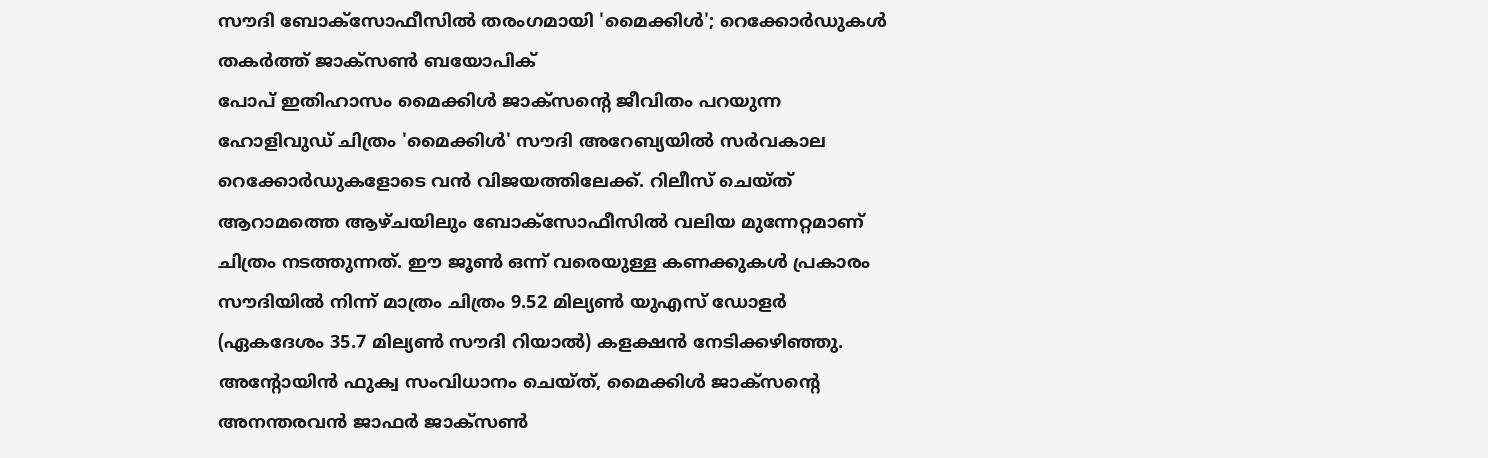സൗദി ബോക്സോഫീസിൽ തരംഗമായി 'മൈക്കിൾ'; റെക്കോർഡുകൾ തകർത്ത് ജാക്സൺ ബയോപിക്
പോപ് ഇതിഹാസം മൈക്കിൾ ജാക്സന്റെ ജീവിതം പറയുന്ന ഹോളിവുഡ് ചിത്രം 'മൈക്കിൾ' സൗദി അറേബ്യയിൽ സർവകാല റെക്കോർഡുകളോടെ വൻ വിജയത്തിലേക്ക്. റിലീസ് ചെയ്ത് ആറാമത്തെ ആഴ്ചയിലും ബോക്സോഫീസിൽ വലിയ മുന്നേറ്റമാണ് ചിത്രം നടത്തുന്നത്. ഈ ജൂൺ ഒന്ന് വരെയുള്ള കണക്കുകൾ പ്രകാരം സൗദിയിൽ നിന്ന് മാത്രം ചിത്രം 9.52 മില്യൺ യുഎസ് ഡോളർ (ഏകദേശം 35.7 മില്യൺ സൗദി റിയാൽ) കളക്ഷൻ നേടിക്കഴിഞ്ഞു. അന്റോയിൻ ഫുക്വ സംവിധാനം ചെയ്ത്, മൈക്കിൾ ജാക്സന്റെ അനന്തരവൻ ജാഫർ ജാക്സൺ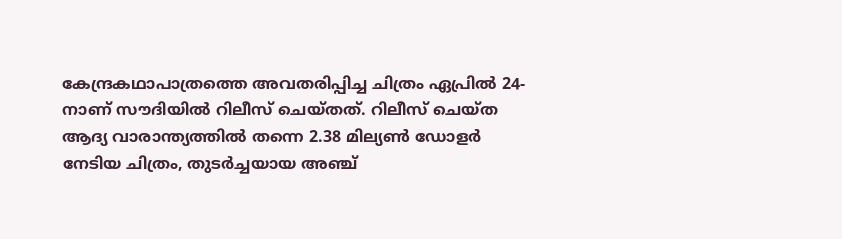കേന്ദ്രകഥാപാത്രത്തെ അവതരിപ്പിച്ച ചിത്രം ഏപ്രിൽ 24-നാണ് സൗദിയിൽ റിലീസ് ചെയ്തത്. റിലീസ് ചെയ്ത ആദ്യ വാരാന്ത്യത്തിൽ തന്നെ 2.38 മില്യൺ ഡോളർ നേടിയ ചിത്രം, തുടർച്ചയായ അഞ്ച്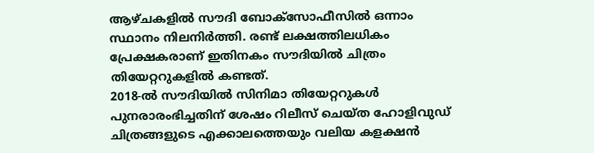ആഴ്ചകളിൽ സൗദി ബോക്സോഫീസിൽ ഒന്നാം സ്ഥാനം നിലനിർത്തി. രണ്ട് ലക്ഷത്തിലധികം പ്രേക്ഷകരാണ് ഇതിനകം സൗദിയിൽ ചിത്രം തിയേറ്ററുകളിൽ കണ്ടത്.
2018-ൽ സൗദിയിൽ സിനിമാ തിയേറ്ററുകൾ പുനരാരംഭിച്ചതിന് ശേഷം റിലീസ് ചെയ്ത ഹോളിവുഡ് ചിത്രങ്ങളുടെ എക്കാലത്തെയും വലിയ കളക്ഷൻ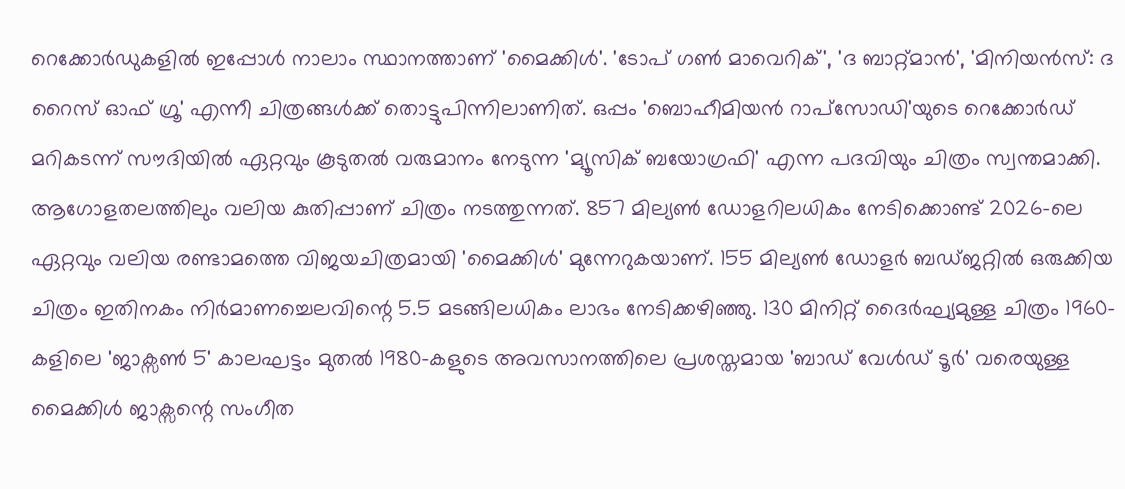റെക്കോർഡുകളിൽ ഇപ്പോൾ നാലാം സ്ഥാനത്താണ് 'മൈക്കിൾ'. 'ടോപ് ഗൺ മാവെറിക്', 'ദ ബാറ്റ്മാൻ', 'മിനിയൻസ്: ദ റൈസ് ഓഫ് ഗ്രൂ' എന്നീ ചിത്രങ്ങൾക്ക് തൊട്ടുപിന്നിലാണിത്. ഒപ്പം 'ബൊഹീമിയൻ റാപ്സോഡി'യുടെ റെക്കോർഡ് മറികടന്ന് സൗദിയിൽ ഏറ്റവും കൂടുതൽ വരുമാനം നേടുന്ന 'മ്യൂസിക് ബയോഗ്രഫി' എന്ന പദവിയും ചിത്രം സ്വന്തമാക്കി.
ആഗോളതലത്തിലും വലിയ കുതിപ്പാണ് ചിത്രം നടത്തുന്നത്. 857 മില്യൺ ഡോളറിലധികം നേടിക്കൊണ്ട് 2026-ലെ ഏറ്റവും വലിയ രണ്ടാമത്തെ വിജയചിത്രമായി 'മൈക്കിൾ' മുന്നേറുകയാണ്. 155 മില്യൺ ഡോളർ ബഡ്ജറ്റിൽ ഒരുക്കിയ ചിത്രം ഇതിനകം നിർമാണച്ചെലവിന്റെ 5.5 മടങ്ങിലധികം ലാഭം നേടിക്കഴിഞ്ഞു. 130 മിനിറ്റ് ദൈർഘ്യമുള്ള ചിത്രം 1960-കളിലെ 'ജാക്സൺ 5' കാലഘട്ടം മുതൽ 1980-കളുടെ അവസാനത്തിലെ പ്രശസ്തമായ 'ബാഡ് വേൾഡ് ടൂർ' വരെയുള്ള മൈക്കിൾ ജാക്സന്റെ സംഗീത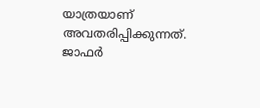യാത്രയാണ് അവതരിപ്പിക്കുന്നത്. ജാഫർ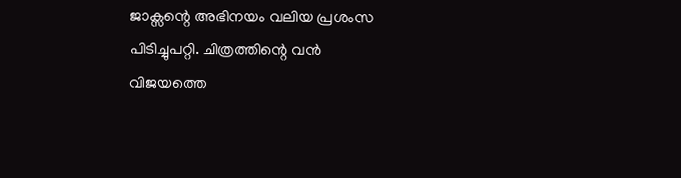ജാക്സന്റെ അഭിനയം വലിയ പ്രശംസ പിടിച്ചുപറ്റി. ചിത്രത്തിന്റെ വൻ വിജയത്തെ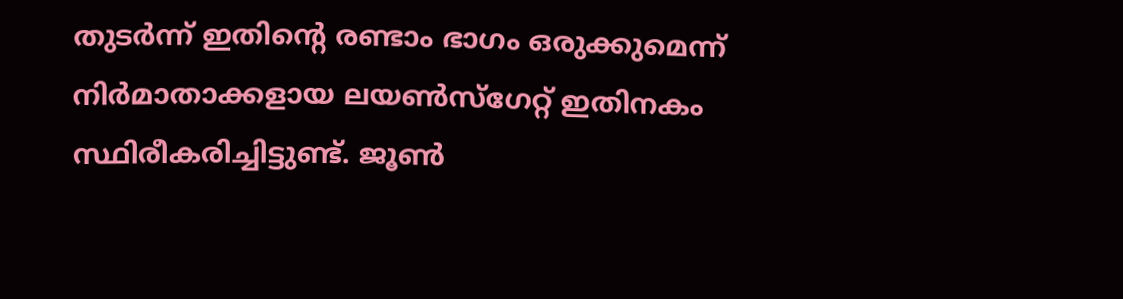തുടർന്ന് ഇതിന്റെ രണ്ടാം ഭാഗം ഒരുക്കുമെന്ന് നിർമാതാക്കളായ ലയൺസ്ഗേറ്റ് ഇതിനകം സ്ഥിരീകരിച്ചിട്ടുണ്ട്. ജൂൺ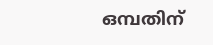ഒമ്പതിന്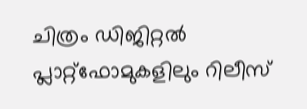ചിത്രം ഡിജിറ്റൽ പ്ലാറ്റ്ഫോമുകളിലും റിലീസ്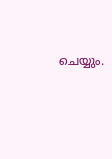ചെയ്യും.